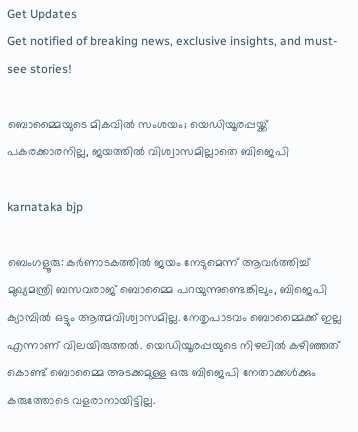Get Updates
Get notified of breaking news, exclusive insights, and must-see stories!

ബൊമ്മൈയുടെ മികവില്‍ സംശയം; യെഡിയൂരപ്പയ്ക്ക് പകരക്കാരനില്ല, ജയത്തില്‍ വിശ്വാസമില്ലാതെ ബിജെപി

karnataka bjp

ബെംഗളൂരു: കര്‍ണാടകത്തില്‍ ജയം നേടുമെന്ന് ആവര്‍ത്തിച്ച് മുഖ്യമന്ത്രി ബസവരാജ് ബൊമ്മൈ പറയുന്നുണ്ടെങ്കിലും, ബിജെപി ക്യാമ്പില്‍ ഒട്ടും ആത്മവിശ്വാസമില്ല. നേതൃപാടവം ബൊമ്മൈക്ക് ഇല്ല എന്നാണ് വിലയിരുത്തല്‍. യെഡിയൂരപ്പയുടെ നിഴലില്‍ കഴിഞ്ഞത് കൊണ്ട് ബൊമ്മൈ അടക്കമുള്ള ഒരു ബിജെപി നേതാക്കള്‍ക്കും കരുത്തോടെ വളരാനായിട്ടില്ല.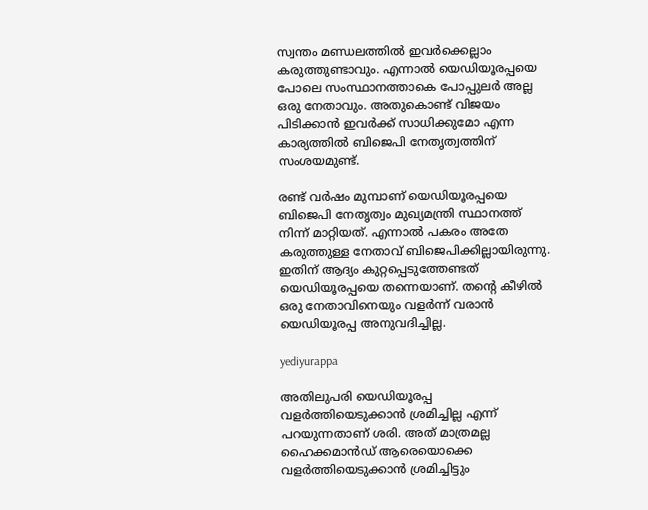സ്വന്തം മണ്ഡലത്തില്‍ ഇവര്‍ക്കെല്ലാം കരുത്തുണ്ടാവും. എന്നാല്‍ യെഡിയൂരപ്പയെ പോലെ സംസ്ഥാനത്താകെ പോപ്പുലര്‍ അല്ല ഒരു നേതാവും. അതുകൊണ്ട് വിജയം പിടിക്കാന്‍ ഇവര്‍ക്ക് സാധിക്കുമോ എന്ന കാര്യത്തില്‍ ബിജെപി നേതൃത്വത്തിന് സംശയമുണ്ട്.

രണ്ട് വര്‍ഷം മുമ്പാണ് യെഡിയൂരപ്പയെ ബിജെപി നേതൃത്വം മുഖ്യമന്ത്രി സ്ഥാനത്ത് നിന്ന് മാറ്റിയത്. എന്നാല്‍ പകരം അതേ കരുത്തുള്ള നേതാവ് ബിജെപിക്കില്ലായിരുന്നു. ഇതിന് ആദ്യം കുറ്റപ്പെടുത്തേണ്ടത് യെഡിയൂരപ്പയെ തന്നെയാണ്. തന്റെ കീഴില്‍ ഒരു നേതാവിനെയും വളര്‍ന്ന് വരാന്‍ യെഡിയൂരപ്പ അനുവദിച്ചില്ല.

yediyurappa

അതിലുപരി യെഡിയൂരപ്പ വളര്‍ത്തിയെടുക്കാന്‍ ശ്രമിച്ചില്ല എന്ന് പറയുന്നതാണ് ശരി. അത് മാത്രമല്ല ഹൈക്കമാന്‍ഡ് ആരെയൊക്കെ വളര്‍ത്തിയെടുക്കാന്‍ ശ്രമിച്ചിട്ടും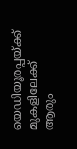യെഡിയൂരപ്പയ്ക്ക് മുകളിലേക്ക് ആരും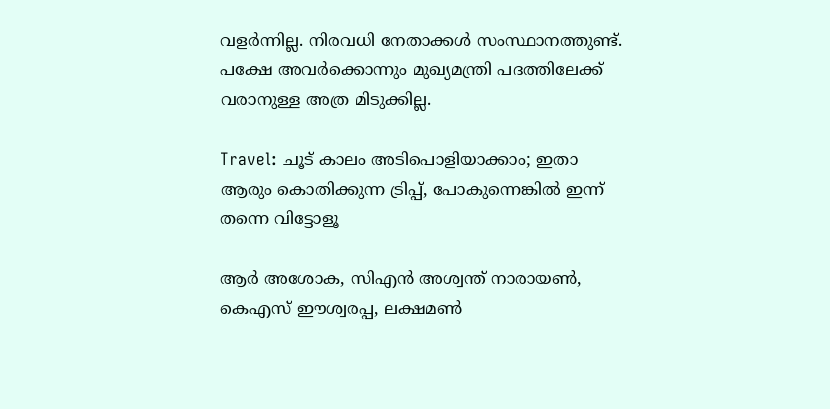വളര്‍ന്നില്ല. നിരവധി നേതാക്കള്‍ സംസ്ഥാനത്തുണ്ട്. പക്ഷേ അവര്‍ക്കൊന്നും മുഖ്യമന്ത്രി പദത്തിലേക്ക് വരാനുള്ള അത്ര മിടുക്കില്ല.

Travel: ചൂട് കാലം അടിപൊളിയാക്കാം; ഇതാ ആരും കൊതിക്കുന്ന ട്രിപ്പ്, പോകുന്നെങ്കില്‍ ഇന്ന് തന്നെ വിട്ടോളൂ

ആര്‍ അശോക, സിഎന്‍ അശ്വന്ത് നാരായണ്‍, കെഎസ് ഈശ്വരപ്പ, ലക്ഷമണ്‍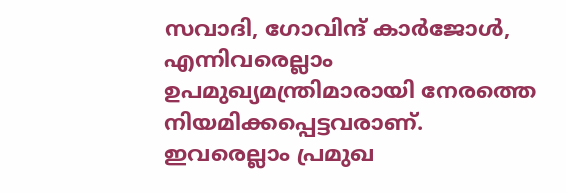സവാദി, ഗോവിന്ദ് കാര്‍ജോള്‍, എന്നിവരെല്ലാം ഉപമുഖ്യമന്ത്രിമാരായി നേരത്തെ നിയമിക്കപ്പെട്ടവരാണ്. ഇവരെല്ലാം പ്രമുഖ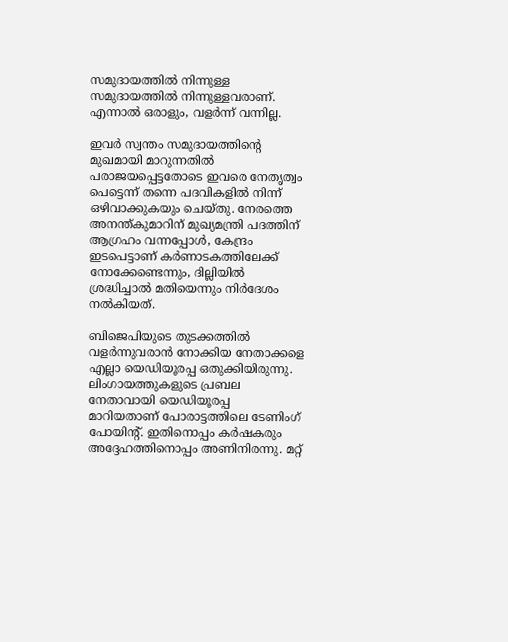സമുദായത്തില്‍ നിന്നുള്ള സമുദായത്തില്‍ നിന്നുള്ളവരാണ്. എന്നാല്‍ ഒരാളും, വളര്‍ന്ന് വന്നില്ല.

ഇവര്‍ സ്വന്തം സമുദായത്തിന്റെ മുഖമായി മാറുന്നതില്‍ പരാജയപ്പെട്ടതോടെ ഇവരെ നേതൃത്വം പെട്ടെന്ന് തന്നെ പദവികളില്‍ നിന്ന് ഒഴിവാക്കുകയും ചെയ്തു. നേരത്തെ അനന്ത്കുമാറിന് മുഖ്യമന്ത്രി പദത്തിന് ആഗ്രഹം വന്നപ്പോള്‍, കേന്ദ്രം ഇടപെട്ടാണ് കര്‍ണാടകത്തിലേക്ക് നോക്കേണ്ടെന്നും, ദില്ലിയില്‍ ശ്രദ്ധിച്ചാല്‍ മതിയെന്നും നിര്‍ദേശം നല്‍കിയത്.

ബിജെപിയുടെ തുടക്കത്തില്‍ വളര്‍ന്നുവരാന്‍ നോക്കിയ നേതാക്കളെ എല്ലാ യെഡിയൂരപ്പ ഒതുക്കിയിരുന്നു. ലിംഗായത്തുകളുടെ പ്രബല നേതാവായി യെഡിയൂരപ്പ മാറിയതാണ് പോരാട്ടത്തിലെ ടേണിംഗ് പോയിന്റ്. ഇതിനൊപ്പം കര്‍ഷകരും അദ്ദേഹത്തിനൊപ്പം അണിനിരന്നു. മറ്റ്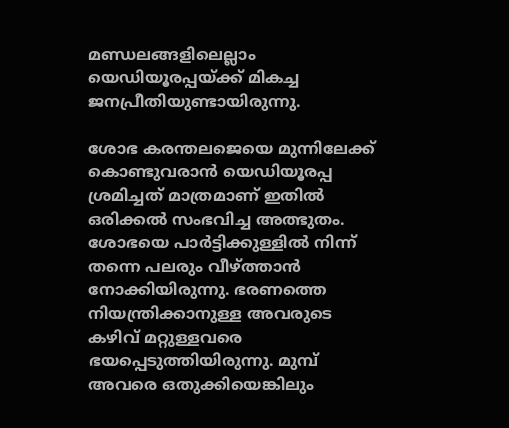മണ്ഡലങ്ങളിലെല്ലാം യെഡിയൂരപ്പയ്ക്ക് മികച്ച ജനപ്രീതിയുണ്ടായിരുന്നു.

ശോഭ കരന്തലജെയെ മുന്നിലേക്ക് കൊണ്ടുവരാന്‍ യെഡിയൂരപ്പ ശ്രമിച്ചത് മാത്രമാണ് ഇതില്‍ ഒരിക്കല്‍ സംഭവിച്ച അത്ഭുതം. ശോഭയെ പാര്‍ട്ടിക്കുള്ളില്‍ നിന്ന് തന്നെ പലരും വീഴ്ത്താന്‍ നോക്കിയിരുന്നു. ഭരണത്തെ നിയന്ത്രിക്കാനുള്ള അവരുടെ കഴിവ് മറ്റുള്ളവരെ ഭയപ്പെടുത്തിയിരുന്നു. മുമ്പ് അവരെ ഒതുക്കിയെങ്കിലും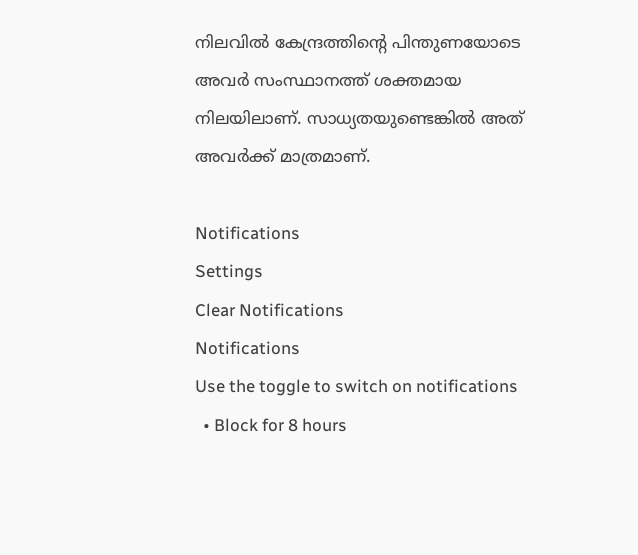നിലവില്‍ കേന്ദ്രത്തിന്റെ പിന്തുണയോടെ അവര്‍ സംസ്ഥാനത്ത് ശക്തമായ നിലയിലാണ്. സാധ്യതയുണ്ടെങ്കില്‍ അത് അവര്‍ക്ക് മാത്രമാണ്.

Notifications
Settings
Clear Notifications
Notifications
Use the toggle to switch on notifications
  • Block for 8 hours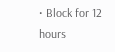• Block for 12 hours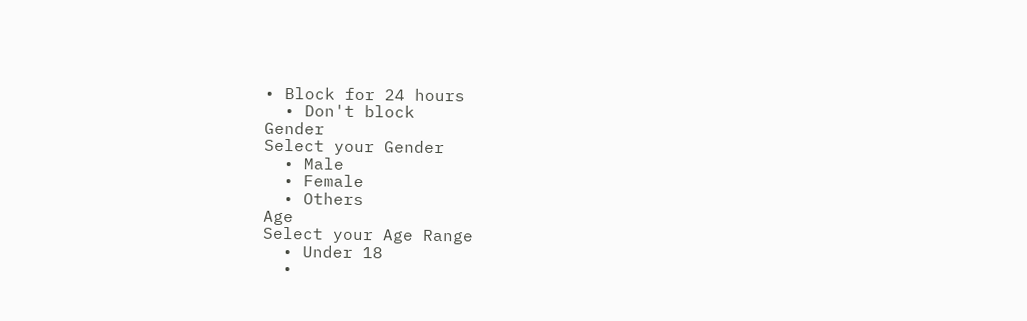• Block for 24 hours
  • Don't block
Gender
Select your Gender
  • Male
  • Female
  • Others
Age
Select your Age Range
  • Under 18
  •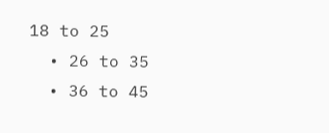18 to 25
  • 26 to 35
  • 36 to 45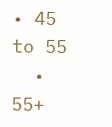• 45 to 55
  • 55+